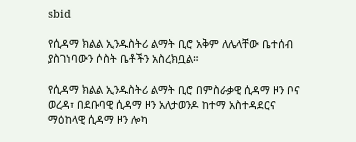sbid

የሲዳማ ክልል ኢንዱስትሪ ልማት ቢሮ አቅም ለሌላቸው ቤተሰብ ያስገነባውን ሶስት ቤቶችን አስረክቧል።

የሲዳማ ክልል ኢንዱስትሪ ልማት ቢሮ በምስራቃዊ ሲዳማ ዞን ቦና ወረዳ፣ በደቡባዊ ሲዳማ ዞን አለታወንዶ ከተማ አስተዳደርና ማዕከላዊ ሲዳማ ዞን ሎካ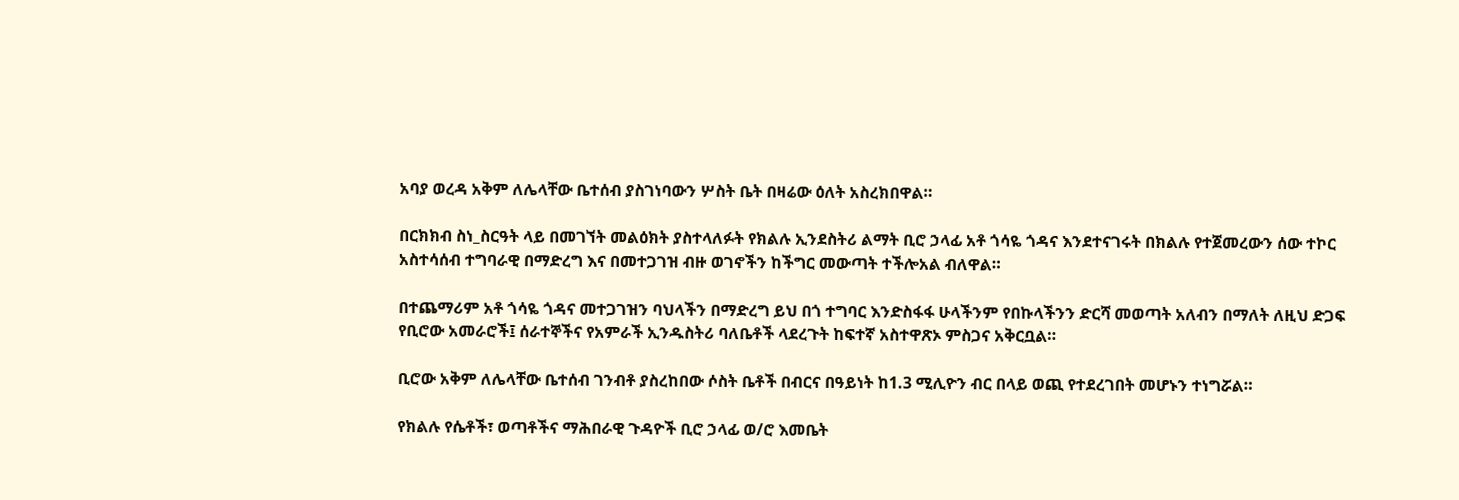አባያ ወረዳ አቅም ለሌላቸው ቤተሰብ ያስገነባውን ሦስት ቤት በዛሬው ዕለት አስረክበዋል።

በርክክብ ስነ_ስርዓት ላይ በመገኘት መልዕክት ያስተላለፉት የክልሉ ኢንደስትሪ ልማት ቢሮ ኃላፊ አቶ ጎሳዬ ጎዳና እንደተናገሩት በክልሉ የተጀመረውን ሰው ተኮር አስተሳሰብ ተግባራዊ በማድረግ እና በመተጋገዝ ብዙ ወገኖችን ከችግር መውጣት ተችሎአል ብለዋል።

በተጨማሪም አቶ ጎሳዬ ጎዳና መተጋገዝን ባህላችን በማድረግ ይህ በጎ ተግባር እንድስፋፋ ሁላችንም የበኩላችንን ድርሻ መወጣት አለብን በማለት ለዚህ ድጋፍ የቢሮው አመራሮች፤ ሰራተኞችና የአምራች ኢንዱስትሪ ባለቤቶች ላደረጉት ከፍተኛ አስተዋጽኦ ምስጋና አቅርቧል።

ቢሮው አቅም ለሌላቸው ቤተሰብ ገንብቶ ያስረከበው ሶስት ቤቶች በብርና በዓይነት ከ1.3 ሚሊዮን ብር በላይ ወጪ የተደረገበት መሆኑን ተነግሯል።

የክልሉ የሴቶች፣ ወጣቶችና ማሕበራዊ ጉዳዮች ቢሮ ኃላፊ ወ/ሮ እመቤት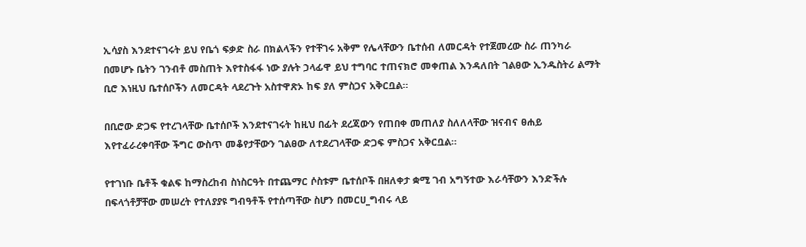ኢሳያስ እንደተናገሩት ይህ የቤጎ ፍቃድ ስራ በክልላችን የተቸገሩ አቅም የሌላቸውን ቤተሰብ ለመርዳት የተጀመረው ስራ ጠንካራ በመሆኑ ቤትን ገንብቶ መስጠት እየተስፋፋ ነው ያሉት ኃላፊዋ ይህ ተግባር ተጠናክሮ መቀጠል እንዳለበት ገልፀው ኢንዱስትሪ ልማት ቢሮ እነዚህ ቤተሰቦችን ለመርዳት ላደረጉት አስተዋጽኦ ከፍ ያለ ምስጋና አቅርቧል።

በቢሮው ድጋፍ የተረገላቸው ቤተሰቦች እንደተናገሩት ከዚህ በፊት ደረጃውን የጠበቀ መጠለያ ስለለላቸው ዝናብና ፀሐይ እየተፈራረቀባቸው ችግር ውስጥ መቆየታቸውን ገልፀው ለተደረገላቸው ድጋፍ ምስጋና አቅርቧል።

የተገነቡ ቤቶች ቁልፍ ከማስረከብ ስነስርዓት በተጨማር ሶስቱም ቤተሰቦች በዘለቀታ ቋሚ ገብ አግኝተው እራሳቸውን እንድችሉ በፍላጎቶቻቸው መሠረት የተለያያዩ ግብዓቶች የተሰጣቸው ስሆን በመርሀ_ግብሩ ላይ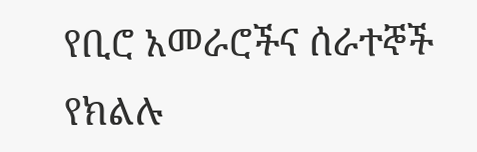የቢሮ አመራሮችና ሰራተኞች የክልሉ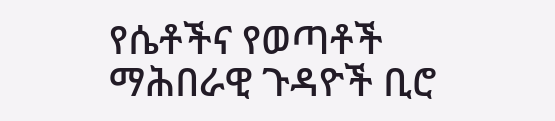የሴቶችና የወጣቶች ማሕበራዊ ጉዳዮች ቢሮ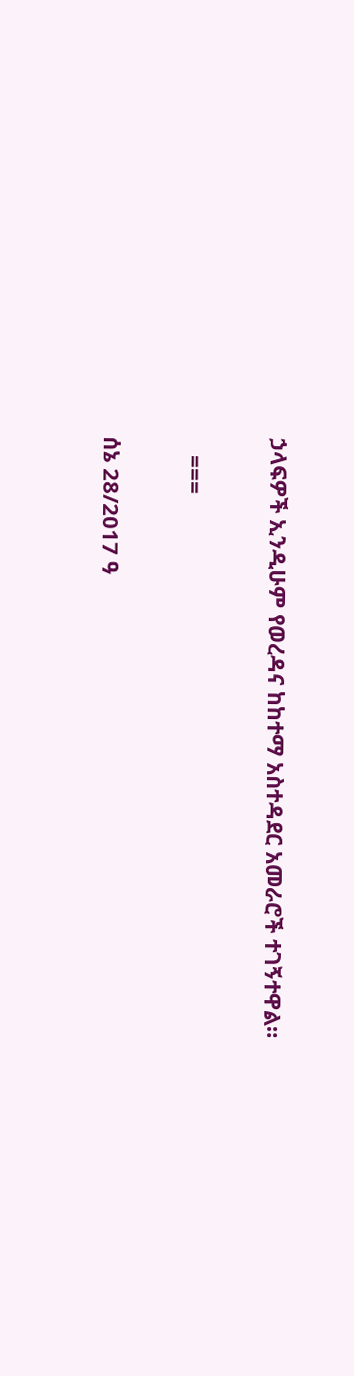ኃላፍዎች ኢንዲሁም የወረዳና ከከተማ አስተዳደር አመራሮች ተገኝተዋል።

   ===

ሰኔ 28/2017 ዓ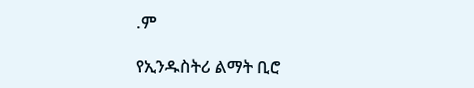.ም

የኢንዱስትሪ ልማት ቢሮ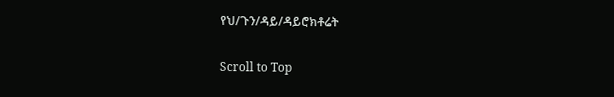የህ/ጉን/ዳይ/ዳይሮክቶሬት

Scroll to Top